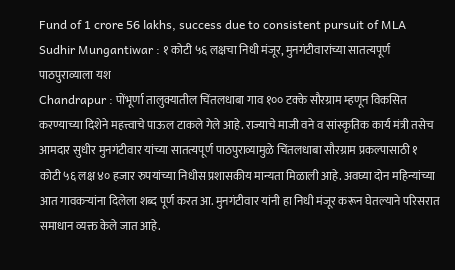Fund of 1 crore 56 lakhs, success due to consistent pursuit of MLA Sudhir Mungantiwar : १ कोटी ५६ लक्षचा निधी मंजूर, मुनगंटीवारांच्या सातत्यपूर्ण पाठपुराव्याला यश
Chandrapur : पोंभूर्णा तालुक्यातील चिंतलधाबा गाव १०० टक्के सौरग्राम म्हणून विकसित करण्याच्या दिशेने महत्त्वाचे पाऊल टाकले गेले आहे. राज्याचे माजी वने व सांस्कृतिक कार्य मंत्री तसेच आमदार सुधीर मुनगंटीवार यांच्या सातत्यपूर्ण पाठपुराव्यामुळे चिंतलधाबा सौरग्राम प्रकल्पासाठी १ कोटी ५६ लक्ष ४० हजार रुपयांच्या निधीस प्रशासकीय मान्यता मिळाली आहे. अवघ्या दोन महिन्यांच्या आत गावकऱ्यांना दिलेला शब्द पूर्ण करत आ. मुनगंटीवार यांनी हा निधी मंजूर करून घेतल्याने परिसरात समाधान व्यक्त केले जात आहे.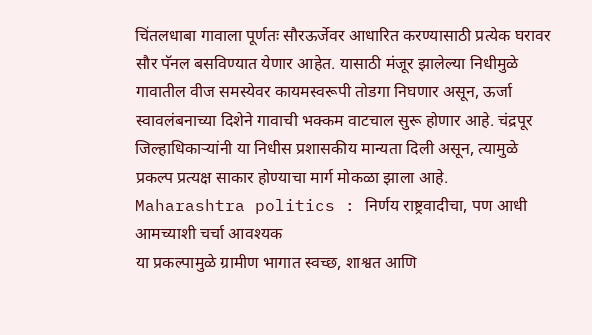चिंतलधाबा गावाला पूर्णतः सौरऊर्जेवर आधारित करण्यासाठी प्रत्येक घरावर सौर पॅनल बसविण्यात येणार आहेत. यासाठी मंजूर झालेल्या निधीमुळे गावातील वीज समस्येवर कायमस्वरूपी तोडगा निघणार असून, ऊर्जा स्वावलंबनाच्या दिशेने गावाची भक्कम वाटचाल सुरू होणार आहे. चंद्रपूर जिल्हाधिकाऱ्यांनी या निधीस प्रशासकीय मान्यता दिली असून, त्यामुळे प्रकल्प प्रत्यक्ष साकार होण्याचा मार्ग मोकळा झाला आहे.
Maharashtra politics : निर्णय राष्ट्रवादीचा, पण आधी आमच्याशी चर्चा आवश्यक
या प्रकल्पामुळे ग्रामीण भागात स्वच्छ, शाश्वत आणि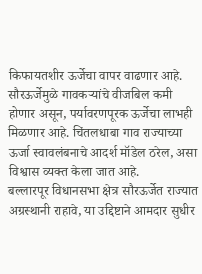किफायतशीर ऊर्जेचा वापर वाढणार आहे. सौरऊर्जेमुळे गावकऱ्यांचे वीजबिल कमी होणार असून, पर्यावरणपूरक ऊर्जेचा लाभही मिळणार आहे. चिंतलधाबा गाव राज्याच्या ऊर्जा स्वावलंबनाचे आदर्श मॉडेल ठरेल, असा विश्वास व्यक्त केला जात आहे.
बल्लारपूर विधानसभा क्षेत्र सौरऊर्जेत राज्यात अग्रस्थानी राहावे, या उद्दिष्टाने आमदार सुधीर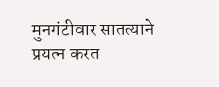मुनगंटीवार सातत्याने प्रयत्न करत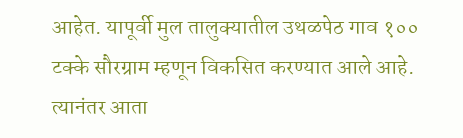आहेत. यापूर्वी मुल तालुक्यातील उथळपेठ गाव १०० टक्के सौरग्राम म्हणून विकसित करण्यात आले आहे. त्यानंतर आता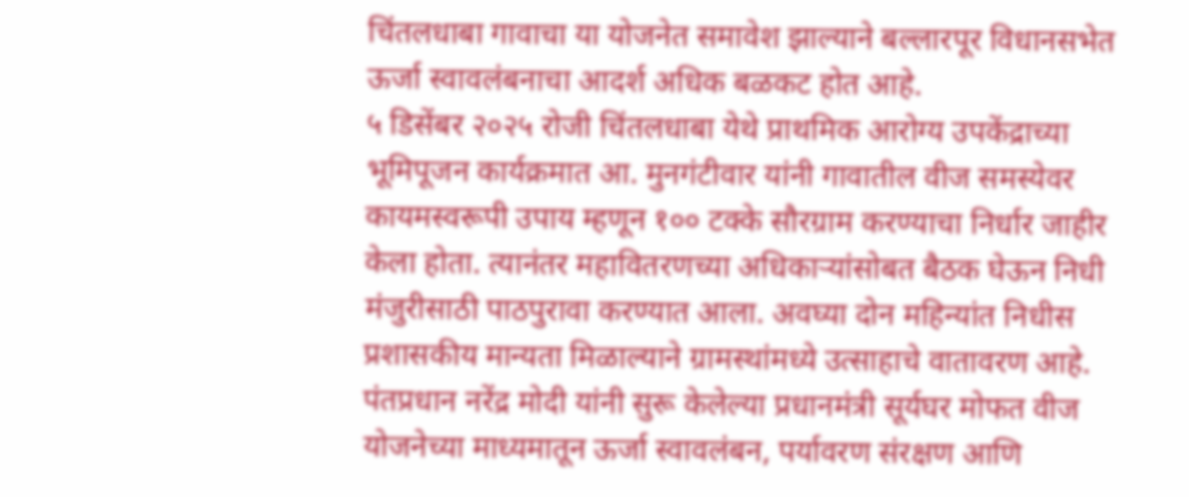चिंतलधाबा गावाचा या योजनेत समावेश झाल्याने बल्लारपूर विधानसभेत ऊर्जा स्वावलंबनाचा आदर्श अधिक बळकट होत आहे.
५ डिसेंबर २०२५ रोजी चिंतलधाबा येथे प्राथमिक आरोग्य उपकेंद्राच्या भूमिपूजन कार्यक्रमात आ. मुनगंटीवार यांनी गावातील वीज समस्येवर कायमस्वरूपी उपाय म्हणून १०० टक्के सौरग्राम करण्याचा निर्धार जाहीर केला होता. त्यानंतर महावितरणच्या अधिकाऱ्यांसोबत बैठक घेऊन निधी मंजुरीसाठी पाठपुरावा करण्यात आला. अवघ्या दोन महिन्यांत निधीस प्रशासकीय मान्यता मिळाल्याने ग्रामस्थांमध्ये उत्साहाचे वातावरण आहे.
पंतप्रधान नरेंद्र मोदी यांनी सुरू केलेल्या प्रधानमंत्री सूर्यघर मोफत वीज योजनेच्या माध्यमातून ऊर्जा स्वावलंबन, पर्यावरण संरक्षण आणि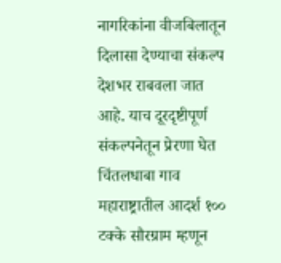नागरिकांना वीजबिलातून दिलासा देण्याचा संकल्प देशभर राबवला जात आहे. याच दूरदृष्टीपूर्ण संकल्पनेतून प्रेरणा घेत चिंतलधाबा गाव महाराष्ट्रातील आदर्श १०० टक्के सौरग्राम म्हणून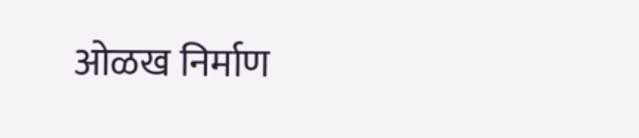ओळख निर्माण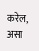करेल, असा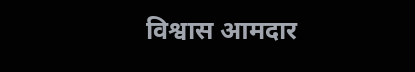विश्वास आमदार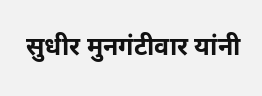सुधीर मुनगंटीवार यांनी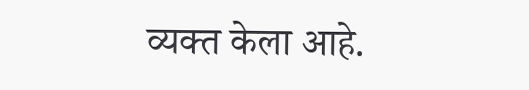व्यक्त केला आहे.